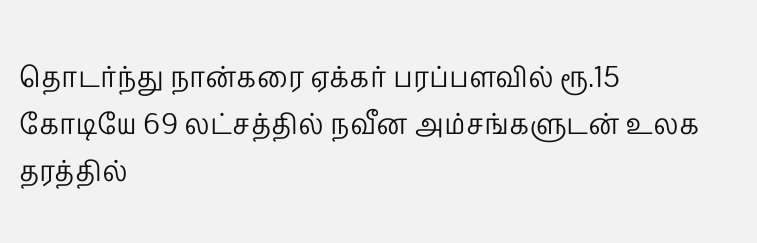தொடர்ந்து நான்கரை ஏக்கர் பரப்பளவில் ரூ.15 கோடியே 69 லட்சத்தில் நவீன அம்சங்களுடன் உலக தரத்தில்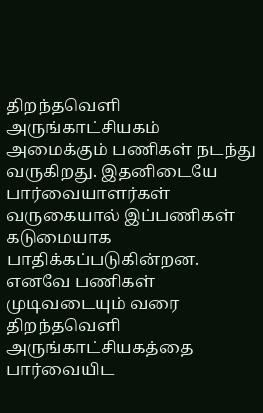திறந்தவெளி அருங்காட்சியகம் அமைக்கும் பணிகள் நடந்து வருகிறது. இதனிடையே பார்வையாளர்கள் வருகையால் இப்பணிகள் கடுமையாக பாதிக்கப்படுகின்றன. எனவே பணிகள் முடிவடையும் வரை திறந்தவெளி அருங்காட்சியகத்தை பார்வையிட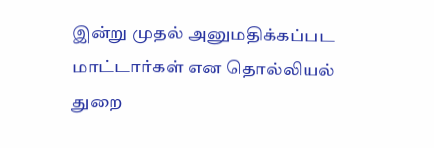இன்று முதல் அனுமதிக்கப்பட மாட்டார்கள் என தொல்லியல் துறை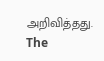அறிவித்தது.
The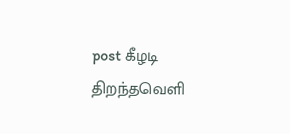post கீழடி திறந்தவெளி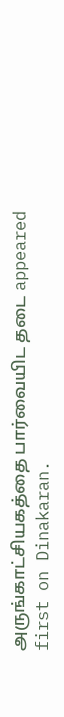அருங்காட்சியகத்தை பார்வையிட தடை appeared first on Dinakaran.